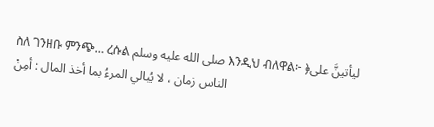ስለ ገንዘቡ ምንጭ… ረሱል صلى الله عليه وسلم እንዲህ ብለዋል፦ ﴿ليأتينَّ على الناس زمان ، لا يُبالي المرءُ بما أخذ المال : أمِنْ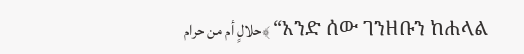حلالٍ أم من حرام﴾ “አንድ ሰው ገንዘቡን ከሐላል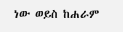ነው ወይስ ከሐራም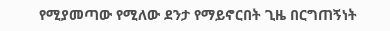የሚያመጣው የሚለው ደንታ የማይኖርበት ጊዜ በርግጠኝነት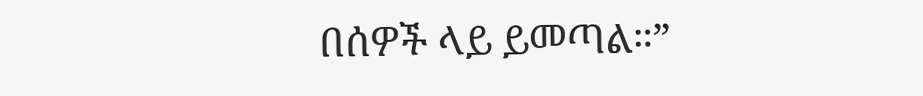በሰዎች ላይ ይመጣል።”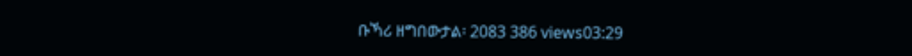ቡኻሪ ዘግበውታል፡ 2083 386 views03:29